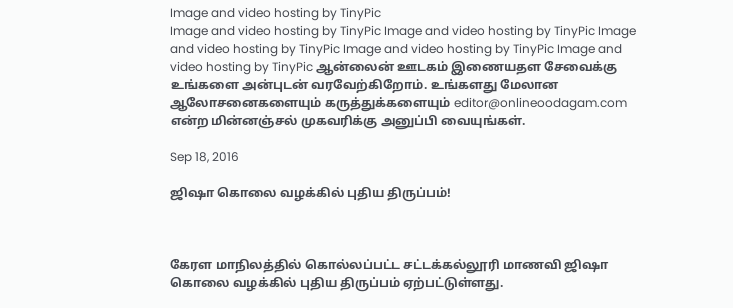Image and video hosting by TinyPic
Image and video hosting by TinyPic Image and video hosting by TinyPic Image and video hosting by TinyPic Image and video hosting by TinyPic Image and video hosting by TinyPic ஆன்லைன் ஊடகம் இணையதள சேவைக்கு உங்களை அன்புடன் வரவேற்கிறோம். உங்களது மேலான ஆலோசனைகளையும் கருத்துக்களையும் editor@onlineoodagam.com என்ற மின்னஞ்சல் முகவரிக்கு அனுப்பி வையுங்கள்.

Sep 18, 2016

ஜிஷா கொலை வழக்கில் புதிய திருப்பம்!



கேரள மாநிலத்தில் கொல்லப்பட்ட சட்டக்கல்லூரி மாணவி ஜிஷா கொலை வழக்கில் புதிய திருப்பம் ஏற்பட்டுள்ளது.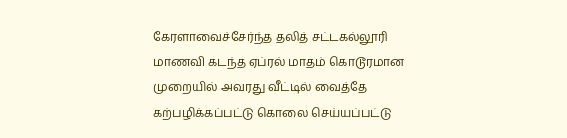கேரளாவைச்சேர்ந்த தலித் சட்டகல்லூரி மாணவி கடந்த ஏப்ரல் மாதம் கொடூரமான முறையில் அவரது வீட்டில் வைத்தே கற்பழிக்கப்பட்டு கொலை செய்யப்பட்டு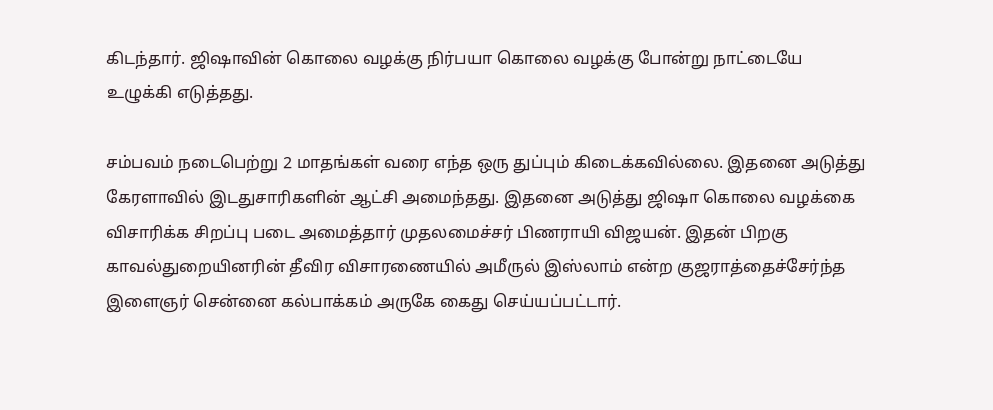கிடந்தார். ஜிஷாவின் கொலை வழக்கு நிர்பயா கொலை வழக்கு போன்று நாட்டையே உழுக்கி எடுத்தது.

சம்பவம் நடைபெற்று 2 மாதங்கள் வரை எந்த ஒரு துப்பும் கிடைக்கவில்லை. இதனை அடுத்து கேரளாவில் இடதுசாரிகளின் ஆட்சி அமைந்தது. இதனை அடுத்து ஜிஷா கொலை வழக்கை விசாரிக்க சிறப்பு படை அமைத்தார் முதலமைச்சர் பிணராயி விஜயன். இதன் பிறகு காவல்துறையினரின் தீவிர விசாரணையில் அமீருல் இஸ்லாம் என்ற குஜராத்தைச்சேர்ந்த இளைஞர் சென்னை கல்பாக்கம் அருகே கைது செய்யப்பட்டார்.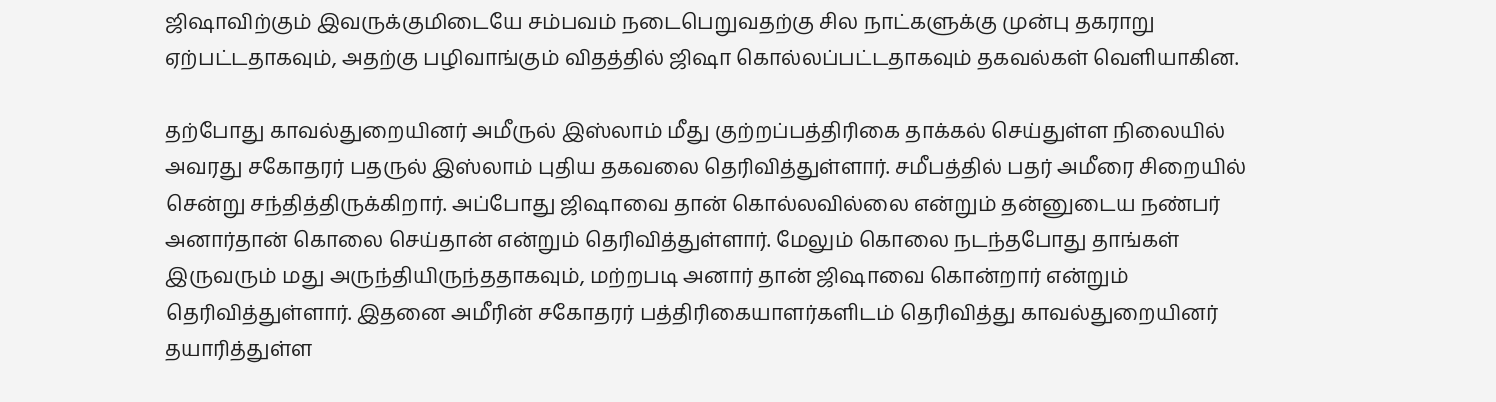ஜிஷாவிற்கும் இவருக்குமிடையே சம்பவம் நடைபெறுவதற்கு சில நாட்களுக்கு முன்பு தகராறு ஏற்பட்டதாகவும், அதற்கு பழிவாங்கும் விதத்தில் ஜிஷா கொல்லப்பட்டதாகவும் தகவல்கள் வெளியாகின.

தற்போது காவல்துறையினர் அமீருல் இஸ்லாம் மீது குற்றப்பத்திரிகை தாக்கல் செய்துள்ள நிலையில் அவரது சகோதரர் பதருல் இஸ்லாம் புதிய தகவலை தெரிவித்துள்ளார். சமீபத்தில் பதர் அமீரை சிறையில் சென்று சந்தித்திருக்கிறார். அப்போது ஜிஷாவை தான் கொல்லவில்லை என்றும் தன்னுடைய நண்பர் அனார்தான் கொலை செய்தான் என்றும் தெரிவித்துள்ளார். மேலும் கொலை நடந்தபோது தாங்கள் இருவரும் மது அருந்தியிருந்ததாகவும், மற்றபடி அனார் தான் ஜிஷாவை கொன்றார் என்றும் தெரிவித்துள்ளார். இதனை அமீரின் சகோதரர் பத்திரிகையாளர்களிடம் தெரிவித்து காவல்துறையினர் தயாரித்துள்ள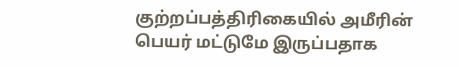குற்றப்பத்திரிகையில் அமீரின் பெயர் மட்டுமே இருப்பதாக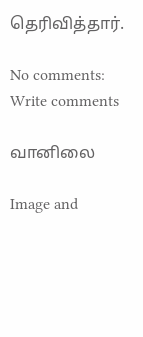தெரிவித்தார்.

No comments:
Write comments

வானிலை

Image and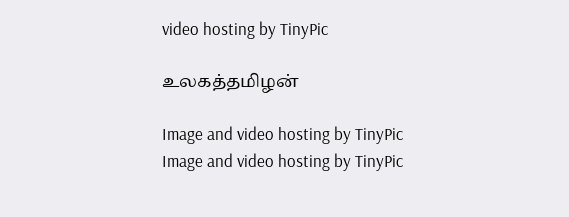video hosting by TinyPic

உலகத்தமிழன்

Image and video hosting by TinyPic
Image and video hosting by TinyPic